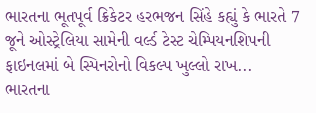ભારતના ભૂતપૂર્વ ક્રિકેટર હરભજન સિંહે કહ્યું કે ભારતે 7 જૂને ઓસ્ટ્રેલિયા સામેની વર્લ્ડ ટેસ્ટ ચેમ્પિયનશિપની ફાઇનલમાં બે સ્પિનરોનો વિકલ્પ ખુલ્લો રાખ...
ભારતના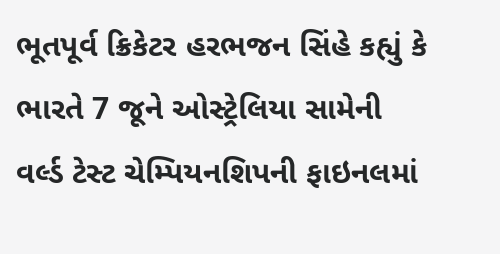ભૂતપૂર્વ ક્રિકેટર હરભજન સિંહે કહ્યું કે ભારતે 7 જૂને ઓસ્ટ્રેલિયા સામેની વર્લ્ડ ટેસ્ટ ચેમ્પિયનશિપની ફાઇનલમાં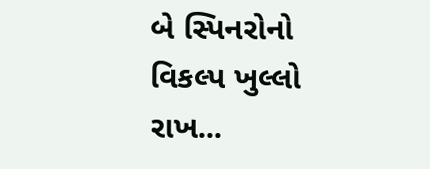બે સ્પિનરોનો વિકલ્પ ખુલ્લો રાખ...